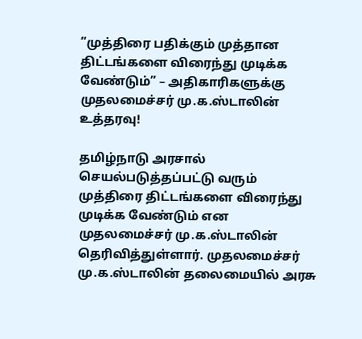”முத்திரை பதிக்கும் முத்தான திட்டங்களை விரைந்து முடிக்க வேண்டும்” – அதிகாரிகளுக்கு முதலமைச்சர் மு.க.ஸ்டாலின் உத்தரவு!

தமிழ்நாடு அரசால் செயல்படுத்தப்பட்டு வரும் முத்திரை திட்டங்களை விரைந்து முடிக்க வேண்டும் என முதலமைச்சர் மு.க.ஸ்டாலின் தெரிவித்துள்ளார். முதலமைச்சர் மு.க.ஸ்டாலின் தலைமையில் அரசு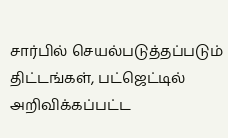சார்பில் செயல்படுத்தப்படும் திட்டங்கள், பட்ஜெட்டில் அறிவிக்கப்பட்ட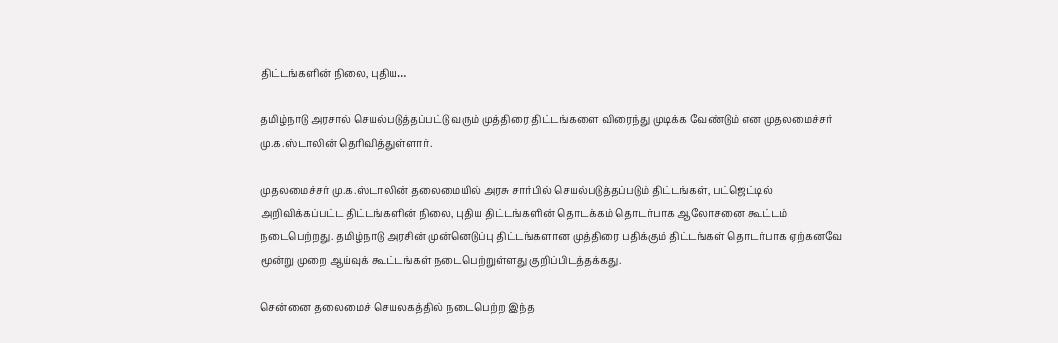திட்டங்களின் நிலை, புதிய…

தமிழ்நாடு அரசால் செயல்படுத்தப்பட்டு வரும் முத்திரை திட்டங்களை விரைந்து முடிக்க வேண்டும் என முதலமைச்சர் மு.க.ஸ்டாலின் தெரிவித்துள்ளார்.

முதலமைச்சர் மு.க.ஸ்டாலின் தலைமையில் அரசு சார்பில் செயல்படுத்தப்படும் திட்டங்கள், பட்ஜெட்டில் அறிவிக்கப்பட்ட திட்டங்களின் நிலை, புதிய திட்டங்களின் தொடக்கம் தொடர்பாக ஆலோசனை கூட்டம் நடைபெற்றது. தமிழ்நாடு அரசின் முன்னெடுப்பு திட்டங்களான முத்திரை பதிக்கும் திட்டங்கள் தொடர்பாக ஏற்கனவே மூன்று முறை ஆய்வுக் கூட்டங்கள் நடைபெற்றுள்ளது குறிப்பிடத்தக்கது.

சென்னை தலைமைச் செயலகத்தில் நடைபெற்ற இந்த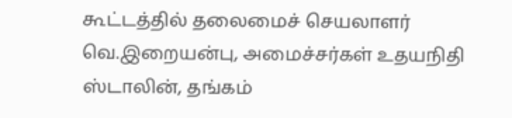கூட்டத்தில் தலைமைச் செயலாளர் வெ.இறையன்பு, அமைச்சர்கள் உதயநிதி ஸ்டாலின், தங்கம்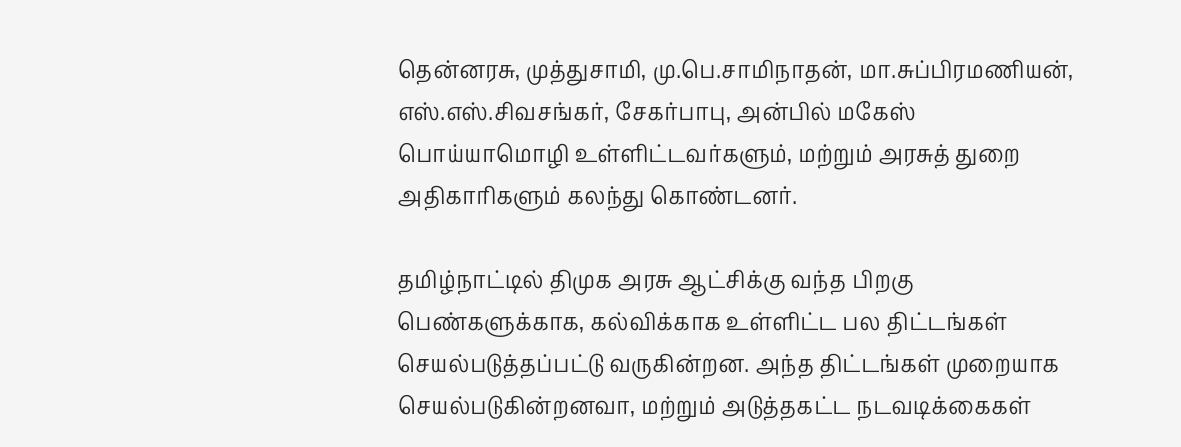தென்னரசு, முத்துசாமி, மு.பெ.சாமிநாதன், மா.சுப்பிரமணியன், எஸ்.எஸ்.சிவசங்கர், சேகர்பாபு, அன்பில் மகேஸ் பொய்யாமொழி உள்ளிட்டவர்களும், மற்றும் அரசுத் துறை அதிகாரிகளும் கலந்து கொண்டனர்.

தமிழ்நாட்டில் திமுக அரசு ஆட்சிக்கு வந்த பிறகு பெண்களுக்காக, கல்விக்காக உள்ளிட்ட பல திட்டங்கள் செயல்படுத்தப்பட்டு வருகின்றன. அந்த திட்டங்கள் முறையாக செயல்படுகின்றனவா, மற்றும் அடுத்தகட்ட நடவடிக்கைகள்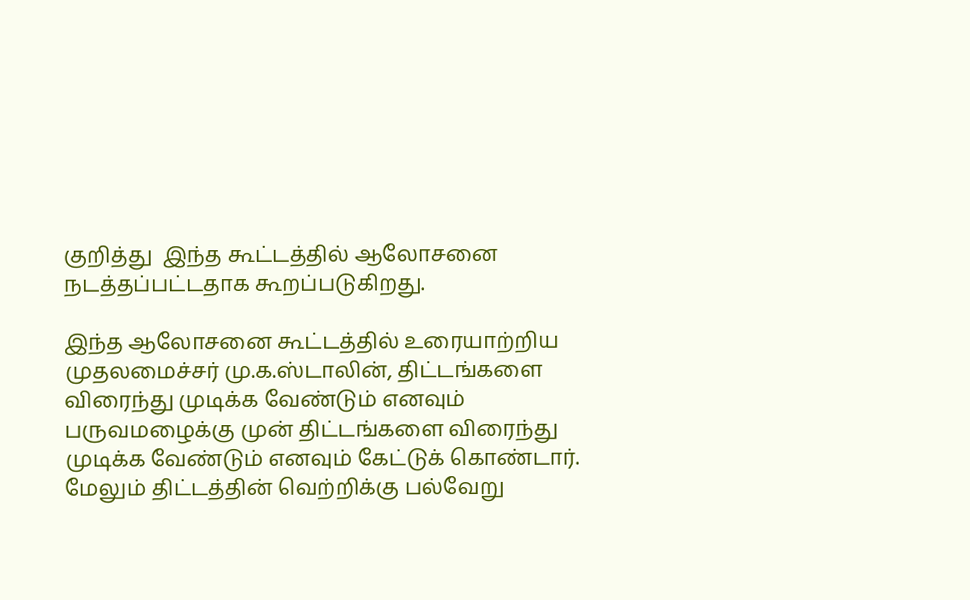குறித்து  இந்த கூட்டத்தில் ஆலோசனை நடத்தப்பட்டதாக கூறப்படுகிறது.

இந்த ஆலோசனை கூட்டத்தில் உரையாற்றிய முதலமைச்சர் மு.க.ஸ்டாலின், திட்டங்களை விரைந்து முடிக்க வேண்டும் எனவும் பருவமழைக்கு முன் திட்டங்களை விரைந்து முடிக்க வேண்டும் எனவும் கேட்டுக் கொண்டார். மேலும் திட்டத்தின் வெற்றிக்கு பல்வேறு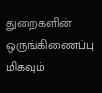துறைகளின் ஒருங்கிணைப்பு மிகவும்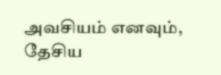அவசியம் எனவும், தேசிய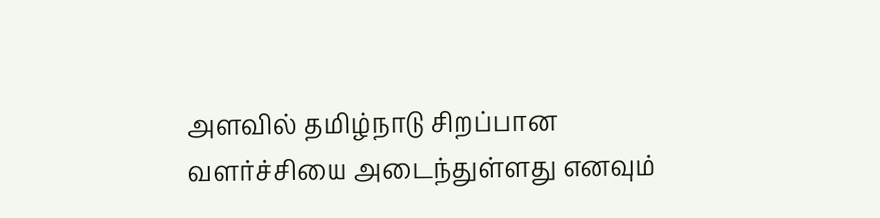அளவில் தமிழ்நாடு சிறப்பான வளர்ச்சியை அடைந்துள்ளது எனவும்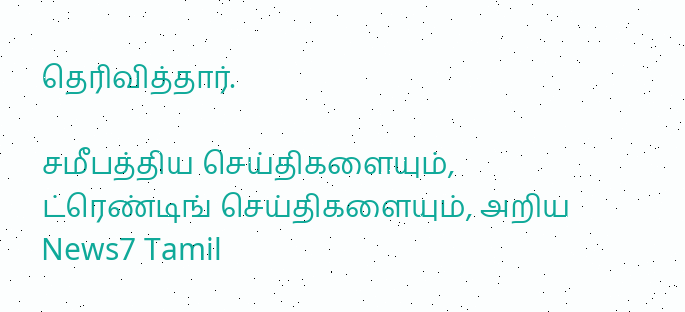தெரிவித்தார்.

சமீபத்திய செய்திகளையும், ட்ரெண்டிங் செய்திகளையும், அறிய News7 Tamil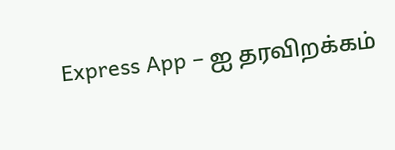Express App – ஐ தரவிறக்கம்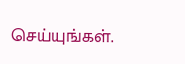செய்யுங்கள்.